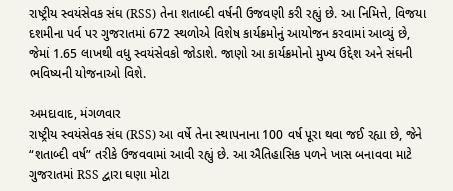રાષ્ટ્રીય સ્વયંસેવક સંઘ (RSS) તેના શતાબ્દી વર્ષની ઉજવણી કરી રહ્યું છે. આ નિમિત્તે, વિજયા દશમીના પર્વ પર ગુજરાતમાં 672 સ્થળોએ વિશેષ કાર્યક્રમોનું આયોજન કરવામાં આવ્યું છે, જેમાં 1.65 લાખથી વધુ સ્વયંસેવકો જોડાશે. જાણો આ કાર્યક્રમોનો મુખ્ય ઉદ્દેશ અને સંઘની ભવિષ્યની યોજનાઓ વિશે.

અમદાવાદ, મંગળવાર
રાષ્ટ્રીય સ્વયંસેવક સંઘ (RSS) આ વર્ષે તેના સ્થાપનાના 100 વર્ષ પૂરા થવા જઈ રહ્યા છે, જેને “શતાબ્દી વર્ષ” તરીકે ઉજવવામાં આવી રહ્યું છે. આ ઐતિહાસિક પળને ખાસ બનાવવા માટે ગુજરાતમાં RSS દ્વારા ઘણા મોટા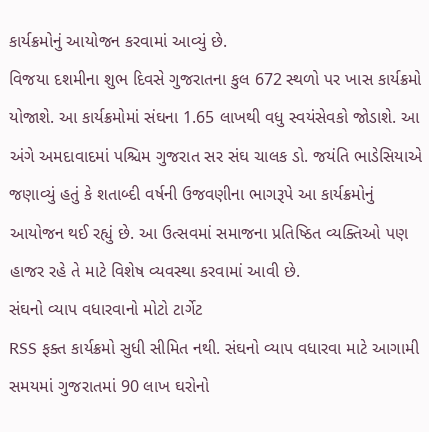કાર્યક્રમોનું આયોજન કરવામાં આવ્યું છે.
વિજયા દશમીના શુભ દિવસે ગુજરાતના કુલ 672 સ્થળો પર ખાસ કાર્યક્રમો યોજાશે. આ કાર્યક્રમોમાં સંઘના 1.65 લાખથી વધુ સ્વયંસેવકો જોડાશે. આ અંગે અમદાવાદમાં પશ્ચિમ ગુજરાત સર સંઘ ચાલક ડો. જયંતિ ભાડેસિયાએ જણાવ્યું હતું કે શતાબ્દી વર્ષની ઉજવણીના ભાગરૂપે આ કાર્યક્રમોનું આયોજન થઈ રહ્યું છે. આ ઉત્સવમાં સમાજના પ્રતિષ્ઠિત વ્યક્તિઓ પણ હાજર રહે તે માટે વિશેષ વ્યવસ્થા કરવામાં આવી છે.
સંઘનો વ્યાપ વધારવાનો મોટો ટાર્ગેટ
RSS ફક્ત કાર્યક્રમો સુધી સીમિત નથી. સંઘનો વ્યાપ વધારવા માટે આગામી સમયમાં ગુજરાતમાં 90 લાખ ઘરોનો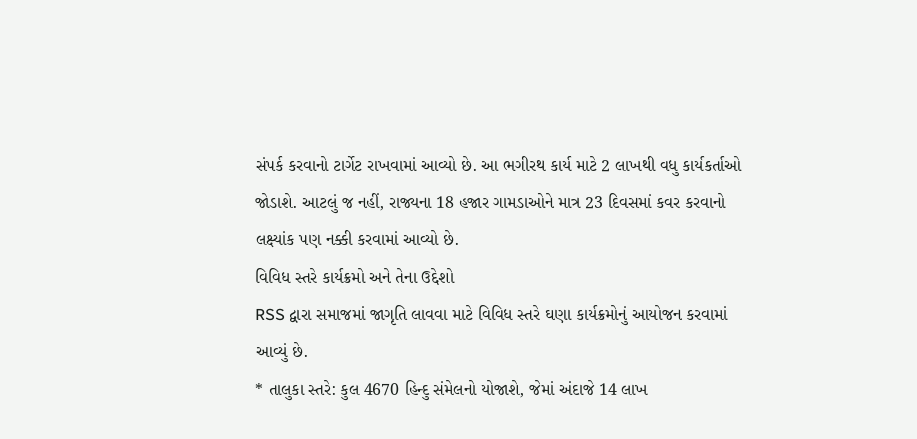સંપર્ક કરવાનો ટાર્ગેટ રાખવામાં આવ્યો છે. આ ભગીરથ કાર્ય માટે 2 લાખથી વધુ કાર્યકર્તાઓ જોડાશે. આટલું જ નહીં, રાજ્યના 18 હજાર ગામડાઓને માત્ર 23 દિવસમાં કવર કરવાનો લક્ષ્યાંક પણ નક્કી કરવામાં આવ્યો છે.
વિવિધ સ્તરે કાર્યક્રમો અને તેના ઉદ્દેશો
RSS દ્વારા સમાજમાં જાગૃતિ લાવવા માટે વિવિધ સ્તરે ઘણા કાર્યક્રમોનું આયોજન કરવામાં આવ્યું છે.
* તાલુકા સ્તરે: કુલ 4670 હિન્દુ સંમેલનો યોજાશે, જેમાં અંદાજે 14 લાખ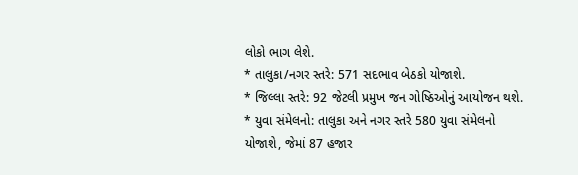લોકો ભાગ લેશે.
* તાલુકા/નગર સ્તરે: 571 સદભાવ બેઠકો યોજાશે.
* જિલ્લા સ્તરે: 92 જેટલી પ્રમુખ જન ગોષ્ઠિઓનું આયોજન થશે.
* યુવા સંમેલનો: તાલુકા અને નગર સ્તરે 580 યુવા સંમેલનો યોજાશે, જેમાં 87 હજાર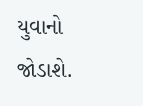યુવાનો જોડાશે.